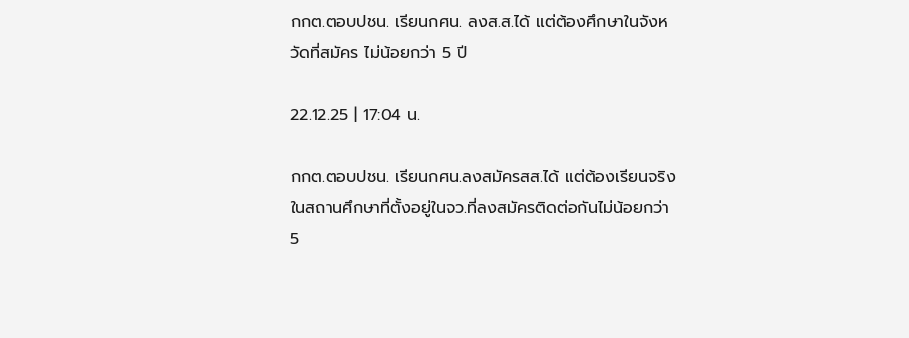กกต.ตอบปชน. เรียนกศน. ลงส.ส.ได้ แต่ต้องศึกษาในจังหวัดที่สมัคร ไม่น้อยกว่า 5 ปี

22.12.25 | 17:04 น.

กกต.ตอบปชน. เรียนกศน.ลงสมัครสส.ได้ แต่ต้องเรียนจริงในสถานศึกษาที่ตั้งอยู่ในจว.ที่ลงสมัครติดต่อกันไม่น้อยกว่า 5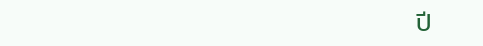ปี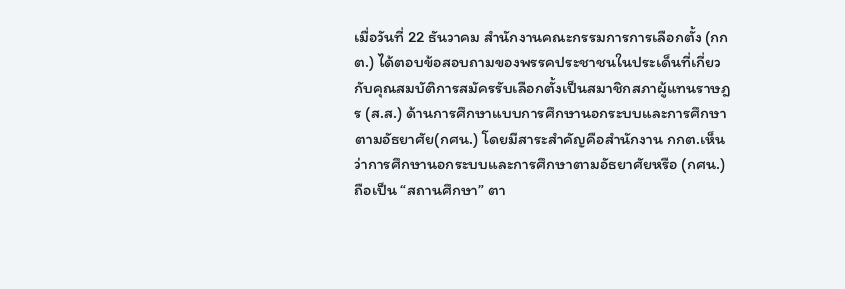เมื่อวันที่ 22 ธันวาคม สำนักงานคณะกรรมการการเลือกตั้ง (กกต.) ได้ตอบข้อสอบถามของพรรคประชาชนในประเด็นที่เกี่ยวกับคุณสมบัติการสมัครรับเลือกตั้งเป็นสมาชิกสภาผู้แทนราษฎร (ส.ส.) ด้านการศึกษาแบบการศึกษานอกระบบและการศึกษาตามอัธยาศัย(กศน.) โดยมีสาระสำคัญคือสำนักงาน กกต.เห็นว่าการศึกษานอกระบบและการศึกษาตามอัธยาศัยหรือ (กศน.) ถือเป็น “สถานศึกษา” ตา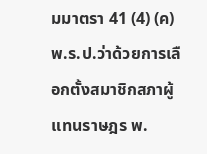มมาตรา 41 (4) (ค)พ.ร.ป.ว่าด้วยการเลือกตั้งสมาชิกสภาผู้แทนราษฎร พ.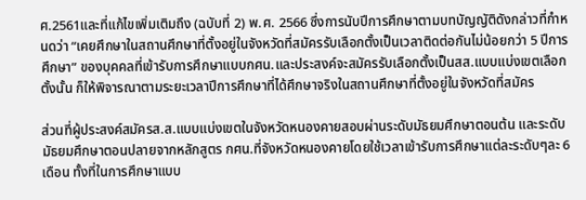ศ.2561และที่แก้ไขเพิ่มเติมถึง (ฉบับที่ 2) พ.ศ. 2566 ซึ่งการนับปีการศึกษาตามบทบัญญัติดังกล่าวที่กำหนดว่า “เคยศึกษาในสถานศึกษาที่ตั้งอยู่ในจังหวัดที่สมัครรับเลือกตั้งเป็นเวลาติดต่อกันไม่น้อยกว่า 5 ปีการศึกษา” ของบุคคลที่เข้ารับการศึกษาแบบกศน.และประสงค์จะสมัครรับเลือกตั้งเป็นสส.แบบแบ่งเขตเลือกตั้งนั้น ก็ให้พิจารณาตามระยะเวลาปีการศึกษาที่ได้ศึกษาจริงในสถานศึกษาที่ตั้งอยู่ในจังหวัดที่สมัคร

ส่วนที่ผู้ประสงค์สมัครส.ส.แบบแบ่งเขตในจังหวัดหนองคายสอบผ่านระดับมัธยมศึกษาตอนต้น และระดับมัธยมศึกษาตอนปลายจากหลักสูตร กศน.ที่จังหวัดหนองคายโดยใช้เวลาเข้ารับการศึกษาแต่ละระดับๆละ 6 เดือน ทั้งที่ในการศึกษาแบบ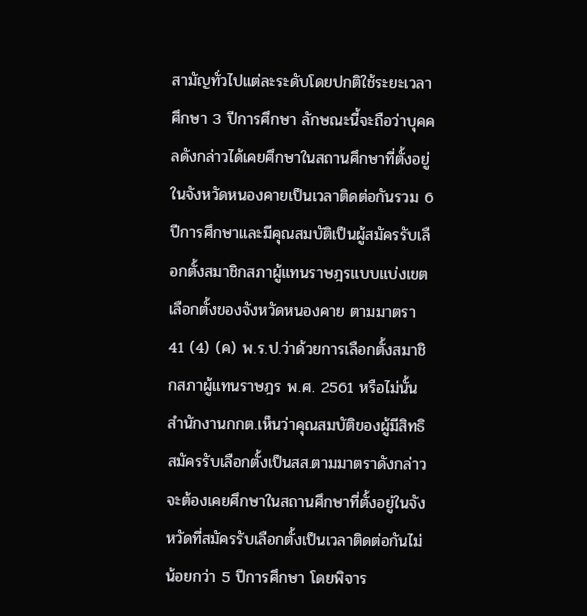สามัญทั่วไปแต่ละระดับโดยปกติใช้ระยะเวลาศึกษา 3 ปีการศึกษา ลักษณะนี้จะถือว่าบุคคลดังกล่าวได้เคยศึกษาในสถานศึกษาที่ตั้งอยู่ในจังหวัดหนองคายเป็นเวลาติดต่อกันรวม 6 ปีการศึกษาและมีคุณสมบัติเป็นผู้สมัครรับเลือกตั้งสมาชิกสภาผู้แทนราษฎรแบบแบ่งเขตเลือกตั้งของจังหวัดหนองคาย ตามมาตรา 41 (4) (ค) พ.ร.ป.ว่าด้วยการเลือกตั้งสมาชิกสภาผู้แทนราษฎร พ.ศ. 2561 หรือไม่นั้น สำนักงานกกต.เห็นว่าคุณสมบัติของผู้มีสิทธิสมัครรับเลือกตั้งเป็นสส.ตามมาตราดังกล่าวจะต้องเคยศึกษาในสถานศึกษาที่ตั้งอยู่ในจังหวัดที่สมัครรับเลือกตั้งเป็นเวลาติดต่อกันไม่น้อยกว่า 5 ปีการศึกษา โดยพิจาร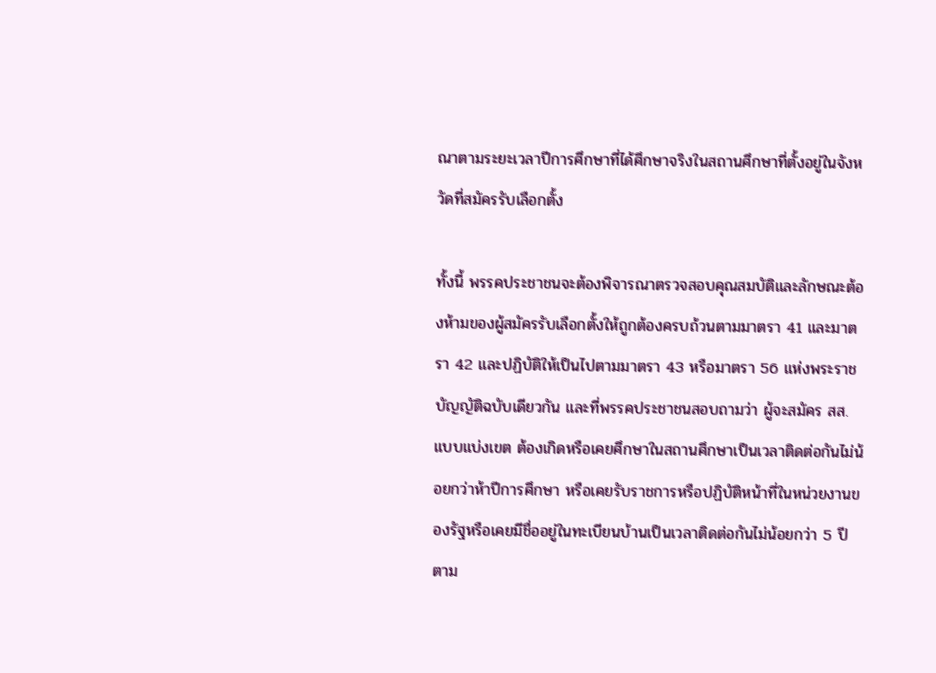ณาตามระยะเวลาปีการศึกษาที่ได้ศึกษาจริงในสถานศึกษาที่ตั้งอยู่ในจังหวัดที่สมัครรับเลือกตั้ง

ทั้งนี้ พรรคประชาชนจะต้องพิจารณาตรวจสอบคุณสมบัติและลักษณะต้องห้ามของผู้สมัครรับเลือกตั้งให้ถูกต้องครบถ้วนตามมาตรา 41 และมาตรา 42 และปฏิบัติให้เป็นไปตามมาตรา 43 หรือมาตรา 56 แห่งพระราชบัญญัติฉบับเดียวกัน และที่พรรคประชาชนสอบถามว่า ผู้จะสมัคร สส.แบบแบ่งเขต ต้องเกิดหรือเคยศึกษาในสถานศึกษาเป็นเวลาติดต่อกันไม่น้อยกว่าห้าปีการศึกษา หรือเคยรับราชการหรือปฏิบัติหน้าที่ในหน่วยงานของรัฐหรือเคยมีชื่ออยู่ในทะเบียนบ้านเป็นเวลาติดต่อกันไม่น้อยกว่า 5 ปี ตาม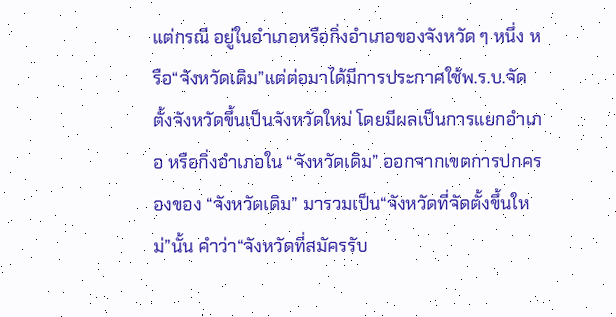แต่กรณี อยู่ในอำเภอหรือกิ่งอำเภอของจังหวัด ๆ หนึ่ง หรือ“จังหวัดเดิม”แต่ต่อมาได้มีการประกาศใช้พ.ร.บ.จัดตั้งจังหวัดขึ้นเป็นจังหวัดใหม่ โดยมีผลเป็นการแยกอำเภอ หรือกิ่งอำเภอใน “จังหวัดเดิม” ออกจากเขตการปกครองของ “จังหวัดเดิม” มารวมเป็น“จังหวัดที่จัดตั้งขึ้นใหม่”นั้น คำว่า“จังหวัดที่สมัครรับ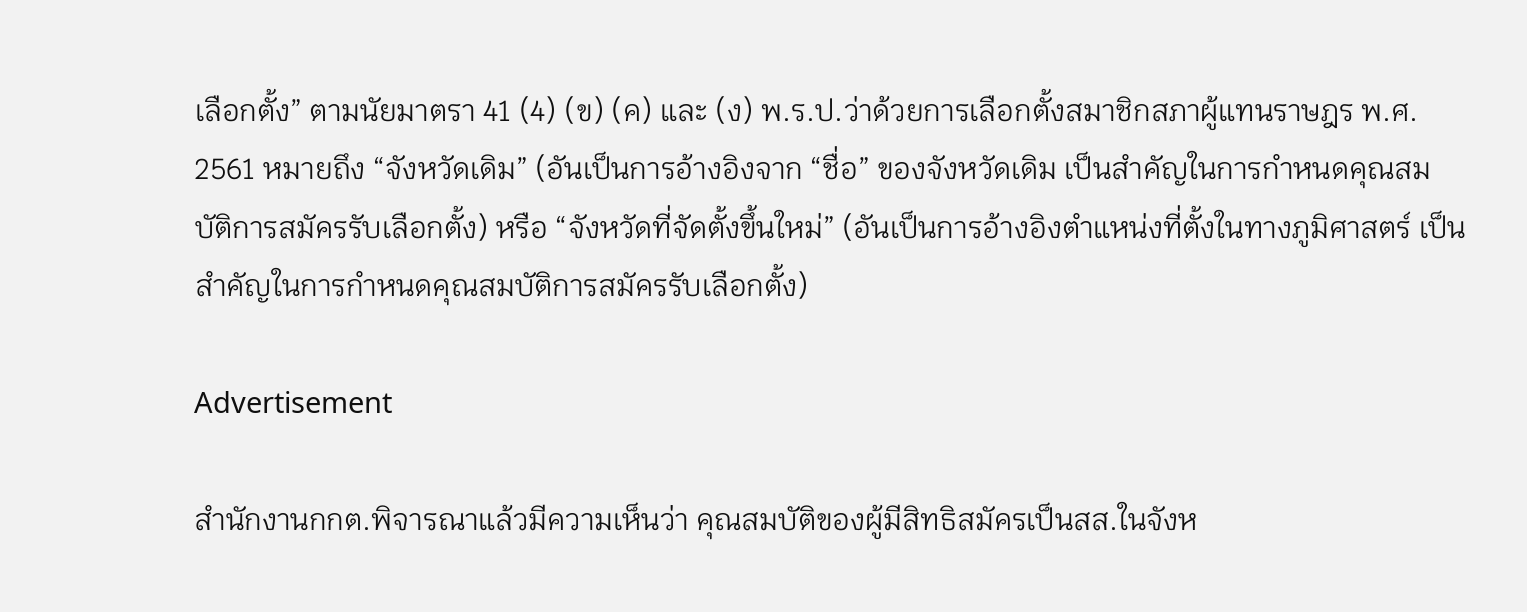เลือกตั้ง” ตามนัยมาตรา 41 (4) (ข) (ค) และ (ง) พ.ร.ป.ว่าด้วยการเลือกตั้งสมาชิกสภาผู้แทนราษฎร พ.ศ. 2561 หมายถึง “จังหวัดเดิม” (อันเป็นการอ้างอิงจาก “ชื่อ” ของจังหวัดเดิม เป็นสำคัญในการกำหนดคุณสมบัติการสมัครรับเลือกตั้ง) หรือ “จังหวัดที่จัดตั้งขึ้นใหม่” (อันเป็นการอ้างอิงตำแหน่งที่ตั้งในทางภูมิศาสตร์ เป็นสำคัญในการกำหนดคุณสมบัติการสมัครรับเลือกตั้ง)

Advertisement

สำนักงานกกต.พิจารณาแล้วมีความเห็นว่า คุณสมบัติของผู้มีสิทธิสมัครเป็นสส.ในจังห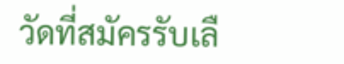วัดที่สมัครรับเลื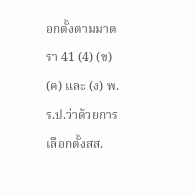อกตั้งตามมาตรา 41 (4) (ข) (ค) และ (ง) พ.ร.ป.ว่าด้วยการเลือกตั้งสส.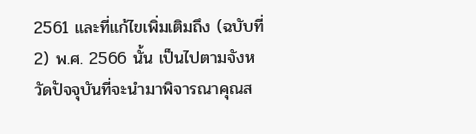2561 และที่แก้ไขเพิ่มเติมถึง (ฉบับที่ 2) พ.ศ. 2566 นั้น เป็นไปตามจังหวัดปัจจุบันที่จะนำมาพิจารณาคุณส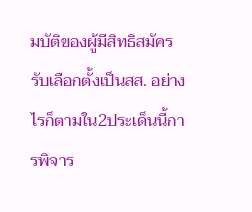มบัติของผู้มีสิทธิสมัครรับเลือกตั้งเป็นสส. อย่างไรก็ตามใน2ประเด็นนี้การพิจาร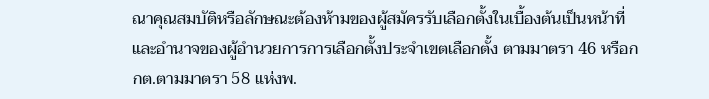ณาคุณสมบัติหรือลักษณะต้องห้ามของผู้สมัครรับเลือกตั้งในเบื้องต้นเป็นหน้าที่และอำนาจของผู้อำนวยการการเลือกตั้งประจำเขตเลือกตั้ง ตามมาตรา 46 หรือกกต.ตามมาตรา 58 แห่งพ.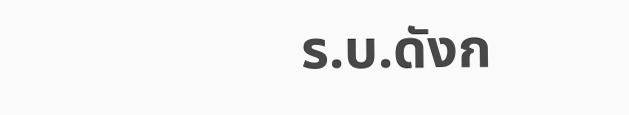ร.บ.ดังก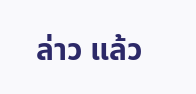ล่าว แล้ว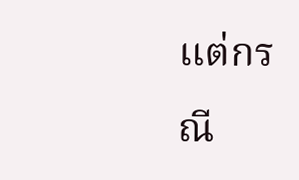แต่กรณี